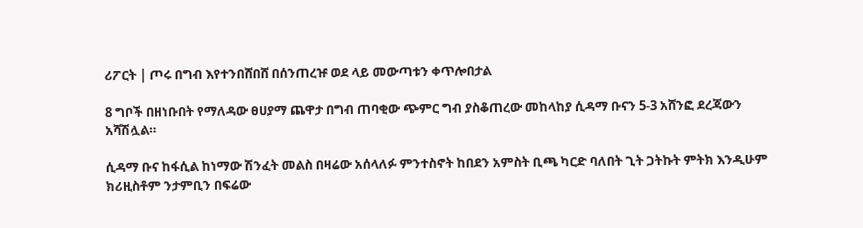ሪፖርት | ጦሩ በግብ እየተንበሸበሸ በሰንጠረዡ ወደ ላይ መውጣቱን ቀጥሎበታል

8 ግቦች በዘነቡበት የማለዳው ፀሀያማ ጨዋታ በግብ ጠባቂው ጭምር ግብ ያስቆጠረው መከላከያ ሲዳማ ቡናን 5-3 አሸንፎ ደረጃውን አሻሽሏል።

ሲዳማ ቡና ከፋሲል ከነማው ሽንፈት መልስ በዛሬው አሰላለፉ ምንተስኖት ከበደን አምስት ቢጫ ካርድ ባለበት ጊት ጋትኩት ምትክ እንዲሁም ክሪዚስቶም ንታምቢን በፍሬው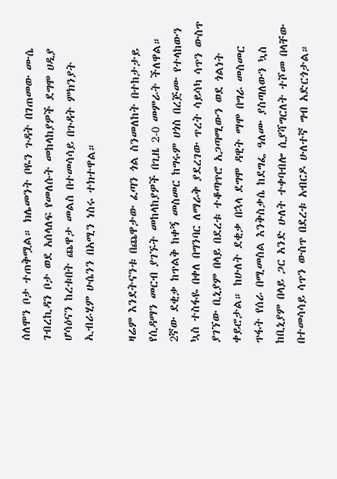ሰለሞን ቦታ ተጠቅሟል። ክሌመንት ቦዬን ጉዳት በገጠመው ሙሴ ገብረኪዳን ቦታ ወደ አሰላለፍ የመለሱት መከላከያዎች ደግሞ ሀዲያ ሆሳዕናን ከረቱበት ጨዋታ መልስ በተመሳሳይ በጉዳት ምክንያት ኢብራሂም ሁሴንን በአሚን ነስሩ ተክተዋል።

ዛሬም እንደትናንቱ በጨዋታው ፈጣን ጎል ስንመለከት በተከታታይ የሲዳማን መርብ ያገኙት መከላከያዎች በጊዜ 2-0 መምራት ችለዋል። 2ኛው ደቂቃ ከጥልቅ ከቀኝ መስመር ከግሩም ሀጎስ በረጅሙ የተላከውን ኳስ ተስፋዬ በቀለ በግንባር ለማራቅ ያደረገው ጥረት ሳይሳካ ሳጥን ውስጥ ያገኘው ቢኒያም በላይ በደረቱ ተቆጣጥሮ አጋጣሚውን ወደ ጎልነት ቀይሮታል። ከሁለት ደቂቃ በኋላ ደግሞ ዳዊት ማሞ በግራ መስመር ጥፋት የሰራ በሚመስል እንቅስቃሴ ከደግፌ ዓለሙ ያስጣለውን ኳስ ከቢኒያም በላይ ጋር አንድ ሁለት ተቀባብሎ ሲያሻግርለት ተሾመ በላቸው በተመሳሳይ ሳጥን ውስጥ በደረቱ አብርዶ ሁለተኛ ግብ አድርጎታል።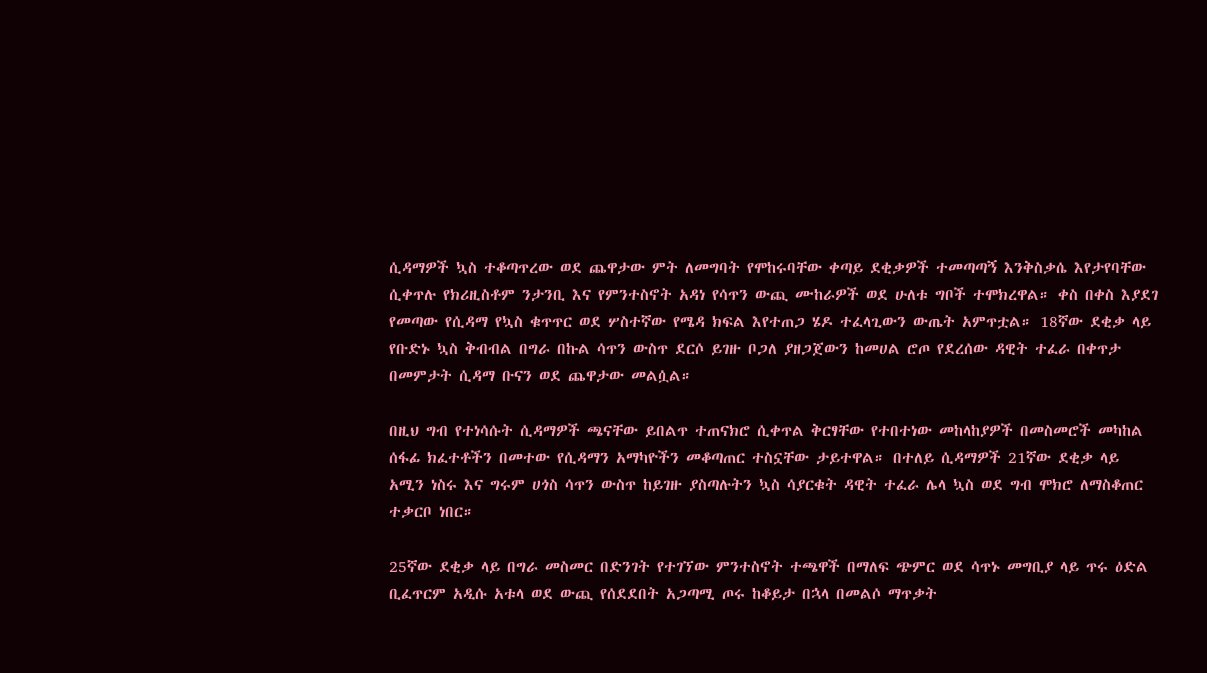ሲዳማዎች ኳስ ተቆጣጥረው ወደ ጨዋታው ምት ለመግባት የሞከሩባቸው ቀጣይ ደቂቃዎች ተመጣጣኝ እንቅስቃሴ እየታየባቸው ሲቀጥሉ የክሪዚስቶም ንታንቢ እና የምንተስኖት አዳነ የሳጥን ውጪ ሙከራዎች ወደ ሁለቱ ግቦች ተሞክረዋል። ቀስ በቀስ እያደገ የመጣው የሲዳማ የኳስ ቁጥጥር ወደ ሦስተኛው የሜዳ ክፍል እየተጠጋ ሄዶ ተፈላጊውን ውጤት አምጥቷል። 18ኛው ደቂቃ ላይ የቡድኑ ኳስ ቅብብል በግራ በኩል ሳጥን ውስጥ ደርሶ ይገዙ ቦጋለ ያዘጋጀውን ከመሀል ሮጦ የደረሰው ዳዊት ተፈራ በቀጥታ በመምታት ሲዳማ ቡናን ወደ ጨዋታው መልሷል።

በዚህ ግብ የተነሳሱት ሲዳማዎች ጫናቸው ይበልጥ ተጠናክሮ ሲቀጥል ቅርፃቸው የተበተነው መከላከያዎች በመስመሮች መካከል ሰፋፊ ክፈተቶችን በመተው የሲዳማን አማካዮችን መቆጣጠር ተስኗቸው ታይተዋል። በተለይ ሲዳማዎች 21ኛው ደቂቃ ላይ አሚን ነስሩ እና ግሩም ሀጎስ ሳጥን ውስጥ ከይገዙ ያስጣሉትን ኳስ ሳያርቁት ዳዊት ተፈራ ሌላ ኳስ ወደ ግብ ሞክሮ ለማስቆጠር ተቃርቦ ነበር።

25ኛው ደቂቃ ላይ በግራ መስመር በድንገት የተገኘው ምንተስኖት ተጫዋች በማለፍ ጭምር ወደ ሳጥኑ መግቢያ ላይ ጥሩ ዕድል ቢፈጥርም አዲሱ አቱላ ወደ ውጪ የሰደደበት አጋጣሚ ጦሩ ከቆይታ በኋላ በመልሶ ማጥቃት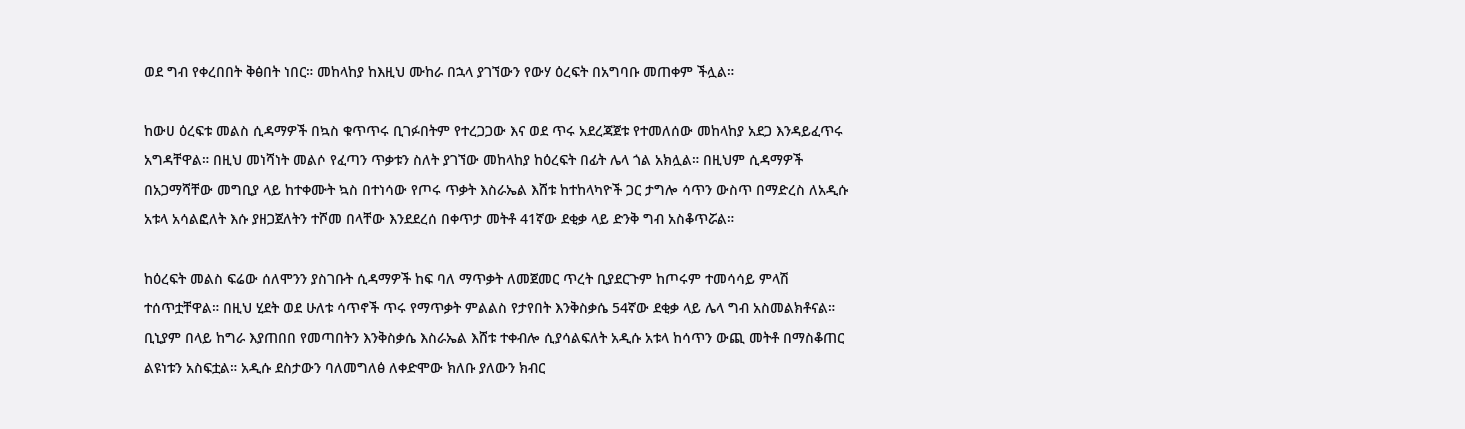ወደ ግብ የቀረበበት ቅፅበት ነበር። መከላከያ ከእዚህ ሙከራ በኋላ ያገኘውን የውሃ ዕረፍት በአግባቡ መጠቀም ችሏል።

ከውሀ ዕረፍቱ መልስ ሲዳማዎች በኳስ ቁጥጥሩ ቢገፉበትም የተረጋጋው እና ወደ ጥሩ አደረጃጀቱ የተመለሰው መከላከያ አደጋ እንዳይፈጥሩ አግዳቸዋል። በዚህ መነሻነት መልሶ የፈጣን ጥቃቱን ስለት ያገኘው መከላከያ ከዕረፍት በፊት ሌላ ጎል አክሏል። በዚህም ሲዳማዎች በአጋማሻቸው መግቢያ ላይ ከተቀሙት ኳስ በተነሳው የጦሩ ጥቃት እስራኤል እሸቱ ከተከላካዮች ጋር ታግሎ ሳጥን ውስጥ በማድረስ ለአዲሱ አቱላ አሳልፎለት እሱ ያዘጋጀለትን ተሾመ በላቸው እንደደረሰ በቀጥታ መትቶ 41ኛው ደቂቃ ላይ ድንቅ ግብ አስቆጥሯል።

ከዕረፍት መልስ ፍሬው ሰለሞንን ያስገቡት ሲዳማዎች ከፍ ባለ ማጥቃት ለመጀመር ጥረት ቢያደርጉም ከጦሩም ተመሳሳይ ምላሽ ተሰጥቷቸዋል። በዚህ ሂደት ወደ ሁለቱ ሳጥኖች ጥሩ የማጥቃት ምልልስ የታየበት እንቅስቃሴ 54ኛው ደቂቃ ላይ ሌላ ግብ አስመልክቶናል። ቢኒያም በላይ ከግራ እያጠበበ የመጣበትን እንቅስቃሴ እስራኤል እሸቱ ተቀብሎ ሲያሳልፍለት አዲሱ አቱላ ከሳጥን ውጪ መትቶ በማስቆጠር ልዩነቱን አስፍቷል። አዲሱ ደስታውን ባለመግለፅ ለቀድሞው ክለቡ ያለውን ክብር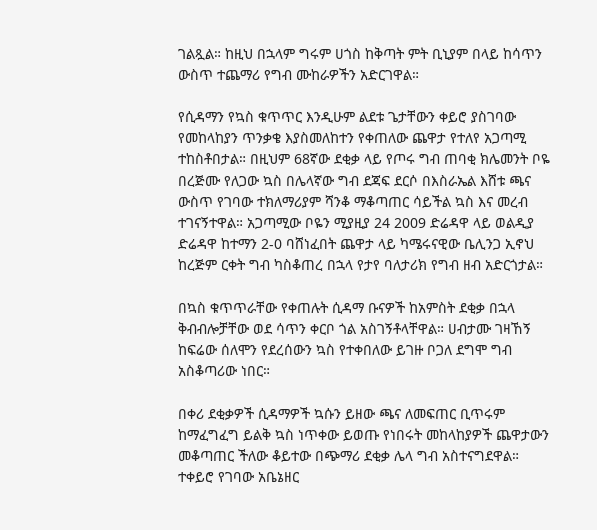ገልጿል። ከዚህ በኋላም ግሩም ሀጎስ ከቅጣት ምት ቢኒያም በላይ ከሳጥን ውስጥ ተጨማሪ የግብ ሙከራዎችን አድርገዋል።

የሲዳማን የኳስ ቁጥጥር እንዲሁም ልደቱ ጌታቸውን ቀይሮ ያስገባው የመከላከያን ጥንቃቄ እያስመለከተን የቀጠለው ጨዋታ የተለየ አጋጣሚ ተከስቶበታል። በዚህም 68ኛው ደቂቃ ላይ የጦሩ ግብ ጠባቂ ክሌመንት ቦዬ በረጅሙ የለጋው ኳስ በሌላኛው ግብ ደጃፍ ደርሶ በእስራኤል እሸቱ ጫና ውስጥ የገባው ተክለማሪያም ሻንቆ ማቆጣጠር ሳይችል ኳስ እና መረብ ተገናኝተዋል። አጋጣሚው ቦዬን ሚያዚያ 24 2009 ድሬዳዋ ላይ ወልዲያ ድሬዳዋ ከተማን 2-0 ባሸነፈበት ጨዋታ ላይ ካሜሩናዊው ቤሊንጋ ኢኖህ ከረጅም ርቀት ግብ ካስቆጠረ በኋላ የታየ ባለታሪክ የግብ ዘብ አድርጎታል።

በኳስ ቁጥጥራቸው የቀጠሉት ሲዳማ ቡናዎች ከአምስት ደቂቃ በኋላ ቅብብሎቻቸው ወደ ሳጥን ቀርቦ ጎል አስገኝቶላቸዋል። ሀብታሙ ገዛኸኝ ከፍሬው ሰለሞን የደረሰውን ኳስ የተቀበለው ይገዙ ቦጋለ ደግሞ ግብ አስቆጣሪው ነበር።

በቀሪ ደቂቃዎች ሲዳማዎች ኳሱን ይዘው ጫና ለመፍጠር ቢጥሩም ከማፈግፈግ ይልቅ ኳስ ነጥቀው ይወጡ የነበሩት መከላከያዎች ጨዋታውን መቆጣጠር ችለው ቆይተው በጭማሪ ደቂቃ ሌላ ግብ አስተናግደዋል። ተቀይሮ የገባው አቤኔዘር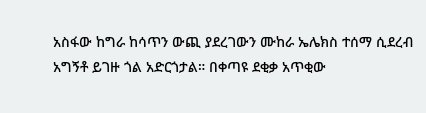አስፋው ከግራ ከሳጥን ውጪ ያደረገውን ሙከራ ኤሌክስ ተሰማ ሲደረብ አግኝቶ ይገዙ ጎል አድርጎታል። በቀጣዩ ደቂቃ አጥቂው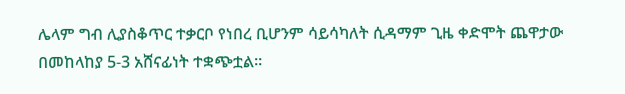ሌላም ግብ ሊያስቆጥር ተቃርቦ የነበረ ቢሆንም ሳይሳካለት ሲዳማም ጊዜ ቀድሞት ጨዋታው በመከላከያ 5-3 አሸናፊነት ተቋጭቷል።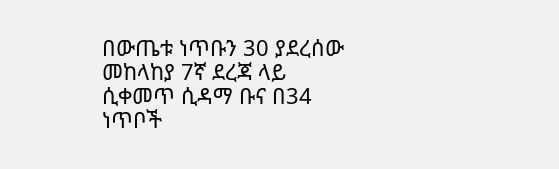በውጤቱ ነጥቡን 30 ያደረሰው መከላከያ 7ኛ ደረጃ ላይ ሲቀመጥ ሲዳማ ቡና በ34 ነጥቦች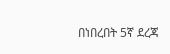በነበረበት 5ኛ ደረጃ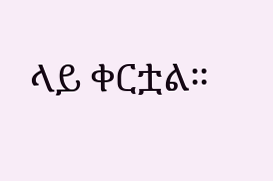ላይ ቀርቷል።